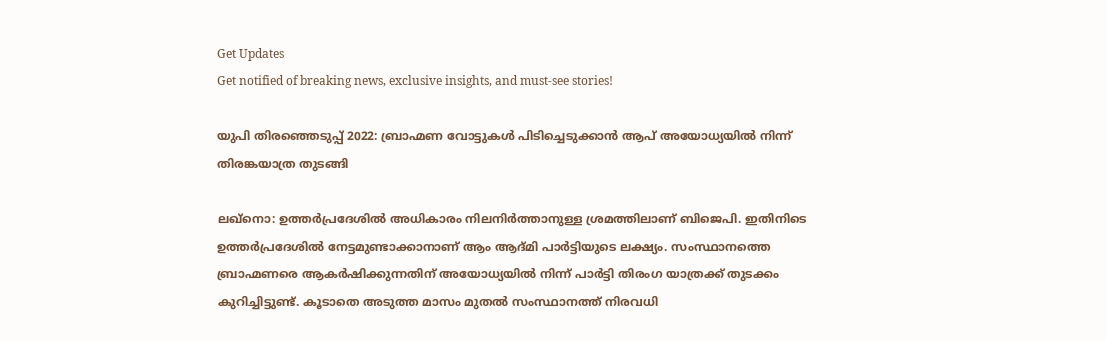Get Updates
Get notified of breaking news, exclusive insights, and must-see stories!

യുപി തിരഞ്ഞെടുപ്പ് 2022: ബ്രാഹ്മണ വോട്ടുകൾ പിടിച്ചെടുക്കാൻ ആപ് അയോധ്യയിൽ നിന്ന് തിരങ്കയാത്ര തുടങ്ങി

ലഖ്നൊ: ഉത്തർപ്രദേശിൽ അധികാരം നിലനിർത്താനുള്ള ശ്രമത്തിലാണ് ബിജെപി. ഇതിനിടെ ഉത്തർപ്രദേശിൽ നേട്ടമുണ്ടാക്കാനാണ് ആം ആദ്മി പാർട്ടിയുടെ ലക്ഷ്യം. സംസ്ഥാനത്തെ ബ്രാഹ്മണരെ ആകർഷിക്കുന്നതിന് അയോധ്യയിൽ നിന്ന് പാർട്ടി തിരംഗ യാത്രക്ക് തുടക്കം കുറിച്ചിട്ടുണ്ട്. കൂടാതെ അടുത്ത മാസം മുതൽ സംസ്ഥാനത്ത് നിരവധി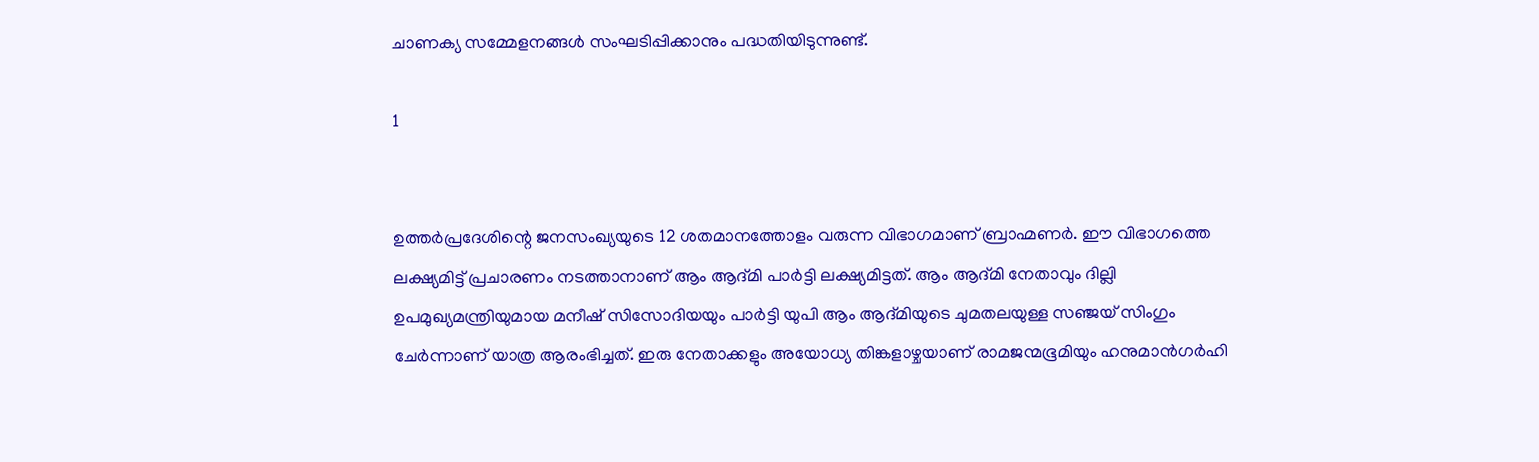ചാണക്യ സമ്മേളനങ്ങൾ സംഘടിപ്പിക്കാനും പദ്ധതിയിടുന്നുണ്ട്.

1


ഉത്തർപ്രദേശിന്റെ ജനസംഖ്യയുടെ 12 ശതമാനത്തോളം വരുന്ന വിഭാഗമാണ് ബ്രാഹ്മണർ. ഈ വിഭാഗത്തെ ലക്ഷ്യമിട്ട് പ്രചാരണം നടത്താനാണ് ആം ആദ്മി പാർട്ടി ലക്ഷ്യമിട്ടത്. ആം ആദ്മി നേതാവും ദില്ലി ഉപമുഖ്യമന്ത്രിയുമായ മനീഷ് സിസോദിയയും പാർട്ടി യുപി ആം ആദ്മിയുടെ ചുമതലയുള്ള സഞ്ജയ് സിംഗും ചേർന്നാണ് യാത്ര ആരംഭിച്ചത്. ഇരു നേതാക്കളും അയോധ്യ തിങ്കളാഴ്ചയാണ് രാമജന്മഭൂമിയും ഹനുമാൻഗർഹി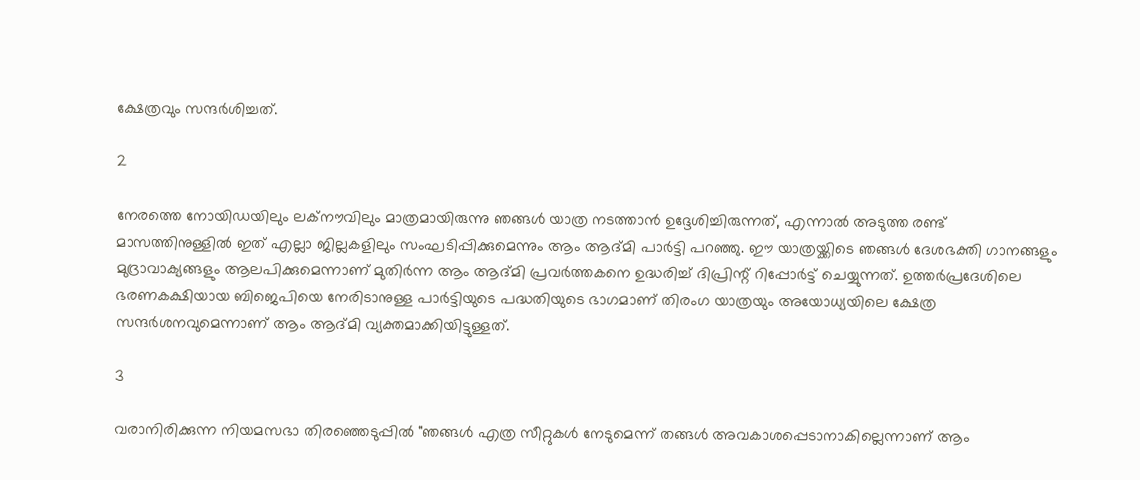ക്ഷേത്രവും സന്ദർശിച്ചത്.

2

നേരത്തെ നോയിഡയിലും ലക്നൗവിലും മാത്രമായിരുന്നു ഞങ്ങൾ യാത്ര നടത്താൻ ഉദ്ദേശിച്ചിരുന്നത്, എന്നാൽ അടുത്ത രണ്ട് മാസത്തിനുള്ളിൽ ഇത് എല്ലാ ജില്ലകളിലും സംഘടിപ്പിക്കുമെന്നും ആം ആദ്മി പാർട്ടി പറഞ്ഞു. ഈ യാത്രയ്ക്കിടെ ഞങ്ങൾ ദേശഭക്തി ഗാനങ്ങളും മുദ്രാവാക്യങ്ങളും ആലപിക്കുമെന്നാണ് മുതിർന്ന ആം ആദ്മി പ്രവർത്തകനെ ഉദ്ധരിച്ച് ദിപ്രിന്റ് റിപ്പോർട്ട് ചെയ്യുന്നത്. ഉത്തർപ്രദേശിലെ ഭരണകക്ഷിയായ ബിജെപിയെ നേരിടാനുള്ള പാർട്ടിയുടെ പദ്ധതിയുടെ ഭാഗമാണ് തിരംഗ യാത്രയും അയോധ്യയിലെ ക്ഷേത്ര സന്ദർശനവുമെന്നാണ് ആം ആദ്മി വ്യക്തമാക്കിയിട്ടുള്ളത്.

3

വരാനിരിക്കുന്ന നിയമസഭാ തിരഞ്ഞെടുപ്പിൽ "ഞങ്ങൾ എത്ര സീറ്റുകൾ നേടുമെന്ന് തങ്ങൾ അവകാശപ്പെടാനാകില്ലെന്നാണ് ആം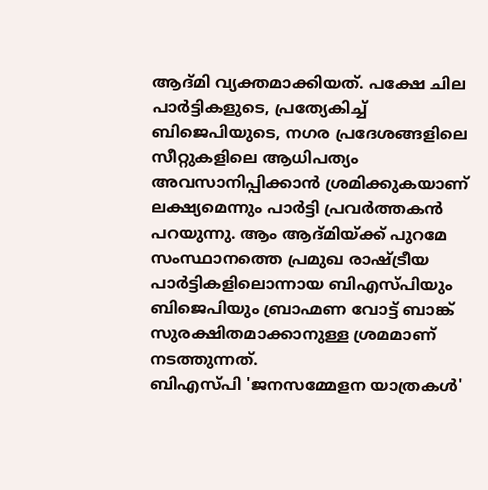ആദ്മി വ്യക്തമാക്കിയത്. പക്ഷേ ചില പാർട്ടികളുടെ, പ്രത്യേകിച്ച് ബിജെപിയുടെ, നഗര പ്രദേശങ്ങളിലെ സീറ്റുകളിലെ ആധിപത്യം അവസാനിപ്പിക്കാൻ ശ്രമിക്കുകയാണ് ലക്ഷ്യമെന്നും പാർട്ടി പ്രവർത്തകൻ പറയുന്നു. ആം ആദ്മിയ്ക്ക് പുറമേ സംസ്ഥാനത്തെ പ്രമുഖ രാഷ്ട്രീയ പാർട്ടികളിലൊന്നായ ബിഎസ്പിയും ബിജെപിയും ബ്രാഹ്മണ വോട്ട് ബാങ്ക് സുരക്ഷിതമാക്കാനുള്ള ശ്രമമാണ് നടത്തുന്നത്.
ബിഎസ്പി 'ജനസമ്മേളന യാത്രകൾ'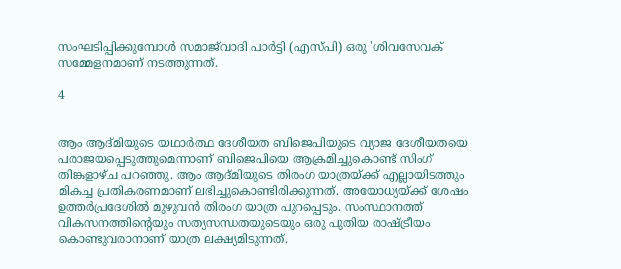സംഘടിപ്പിക്കുമ്പോൾ സമാജ്‌വാദി പാർട്ടി (എസ്പി) ഒരു 'ശിവസേവക് സമ്മേളനമാണ് നടത്തുന്നത്.

4


ആം ആദ്മിയുടെ യഥാർത്ഥ ദേശീയത ബിജെപിയുടെ വ്യാജ ദേശീയതയെ പരാജയപ്പെടുത്തുമെന്നാണ് ബിജെപിയെ ആക്രമിച്ചുകൊണ്ട് സിംഗ് തിങ്കളാഴ്ച പറഞ്ഞു. ആം ആദ്മിയുടെ തിരംഗ യാത്രയ്ക്ക് എല്ലായിടത്തും മികച്ച പ്രതികരണമാണ് ലഭിച്ചുകൊണ്ടിരിക്കുന്നത്. അയോധ്യയ്ക്ക് ശേഷം ഉത്തർപ്രദേശിൽ മുഴുവൻ തിരംഗ യാത്ര പുറപ്പെടും. സംസ്ഥാനത്ത് വികസനത്തിന്റെയും സത്യസന്ധതയുടെയും ഒരു പുതിയ രാഷ്ട്രീയം കൊണ്ടുവരാനാണ് യാത്ര ലക്ഷ്യമിടുന്നത്.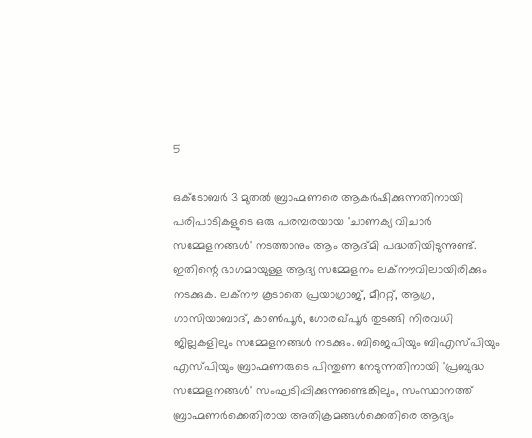5

ഒക്ടോബർ 3 മുതൽ ബ്രാഹ്മണരെ ആകർഷിക്കുന്നതിനായി പരിപാടികളുടെ ഒരു പരമ്പരയായ 'ചാണക്യ വിചാർ സമ്മേളനങ്ങൾ' നടത്താനും ആം ആദ്മി പദ്ധതിയിടുന്നുണ്ട്. ഇതിന്റെ ഭാഗമായുള്ള ആദ്യ സമ്മേളനം ലക്നൗവിലായിരിക്കും നടക്കുക. ലക്‌നൗ കൂടാതെ പ്രയാഗ്രാജ്, മീററ്റ്, ആഗ്ര, ഗാസിയാബാദ്, കാൺപൂർ, ഗോരഖ്പൂർ തുടങ്ങി നിരവധി ജില്ലകളിലും സമ്മേളനങ്ങൾ നടക്കും. ബിജെപിയും ബിഎസ്പിയും എസ്പിയും ബ്രാഹ്മണരുടെ പിന്തുണ നേടുന്നതിനായി 'പ്രബുദ്ധ സമ്മേളനങ്ങൾ' സംഘടിപ്പിക്കുന്നുണ്ടെങ്കിലും, സംസ്ഥാനത്ത് ബ്രാഹ്മണർക്കെതിരായ അതിക്രമങ്ങൾക്കെതിരെ ആദ്യം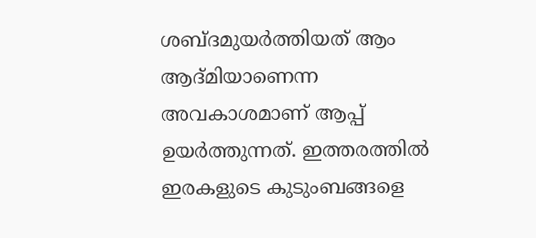ശബ്ദമുയർത്തിയത് ആം ആദ്മിയാണെന്ന അവകാശമാണ് ആപ്പ് ഉയർത്തുന്നത്. ഇത്തരത്തിൽ ഇരകളുടെ കുടുംബങ്ങളെ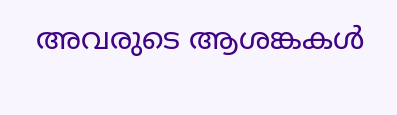അവരുടെ ആശങ്കകൾ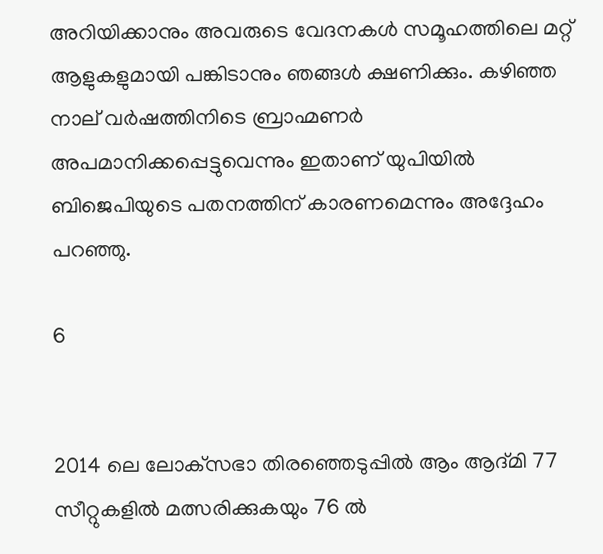അറിയിക്കാനും അവരുടെ വേദനകൾ സമൂഹത്തിലെ മറ്റ് ആളുകളുമായി പങ്കിടാനും ഞങ്ങൾ ക്ഷണിക്കും. കഴിഞ്ഞ നാല് വർഷത്തിനിടെ ബ്രാഹ്മണർ അപമാനിക്കപ്പെട്ടുവെന്നും ഇതാണ് യുപിയിൽ ബിജെപിയുടെ പതനത്തിന് കാരണമെന്നും അദ്ദേഹം പറഞ്ഞു.

6


2014 ലെ ലോക്‌സഭാ തിരഞ്ഞെടുപ്പിൽ ആം ആദ്മി 77 സീറ്റുകളിൽ മത്സരിക്കുകയും 76 ൽ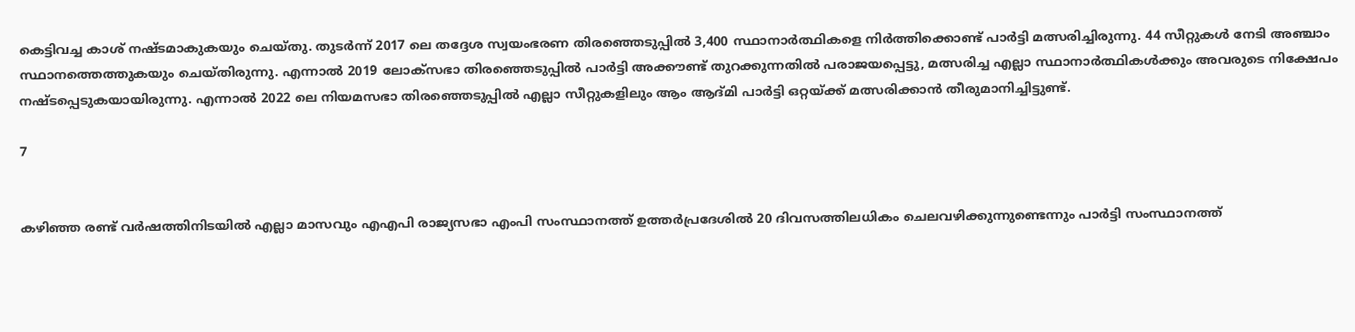കെട്ടിവച്ച കാശ് നഷ്ടമാകുകയും ചെയ്തു. തുടർന്ന് 2017 ലെ തദ്ദേശ സ്വയംഭരണ തിരഞ്ഞെടുപ്പിൽ 3,400 സ്ഥാനാർത്ഥികളെ നിർത്തിക്കൊണ്ട് പാർട്ടി മത്സരിച്ചിരുന്നു. 44 സീറ്റുകൾ നേടി അഞ്ചാം സ്ഥാനത്തെത്തുകയും ചെയ്തിരുന്നു. എന്നാൽ 2019 ലോക്സഭാ തിരഞ്ഞെടുപ്പിൽ പാർട്ടി അക്കൗണ്ട് തുറക്കുന്നതിൽ പരാജയപ്പെട്ടു, മത്സരിച്ച എല്ലാ സ്ഥാനാർത്ഥികൾക്കും അവരുടെ നിക്ഷേപം നഷ്ടപ്പെടുകയായിരുന്നു. എന്നാൽ 2022 ലെ നിയമസഭാ തിരഞ്ഞെടുപ്പിൽ എല്ലാ സീറ്റുകളിലും ആം ആദ്മി പാർട്ടി ഒറ്റയ്ക്ക് മത്സരിക്കാൻ തീരുമാനിച്ചിട്ടുണ്ട്.

7


കഴിഞ്ഞ രണ്ട് വർഷത്തിനിടയിൽ എല്ലാ മാസവും എഎപി രാജ്യസഭാ എംപി സംസ്ഥാനത്ത് ഉത്തർപ്രദേശിൽ 20 ദിവസത്തിലധികം ചെലവഴിക്കുന്നുണ്ടെന്നും പാർട്ടി സംസ്ഥാനത്ത്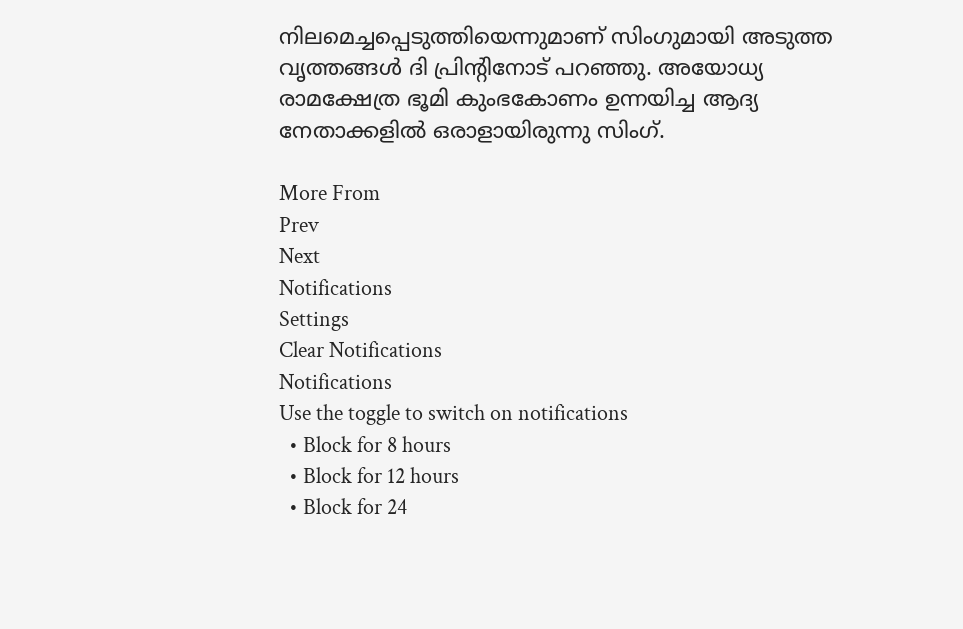നിലമെച്ചപ്പെടുത്തിയെന്നുമാണ് സിംഗുമായി അടുത്ത വൃത്തങ്ങൾ ദി പ്രിന്റിനോട് പറഞ്ഞു. അയോധ്യ രാമക്ഷേത്ര ഭൂമി കുംഭകോണം ഉന്നയിച്ച ആദ്യ നേതാക്കളിൽ ഒരാളായിരുന്നു സിംഗ്.

More From
Prev
Next
Notifications
Settings
Clear Notifications
Notifications
Use the toggle to switch on notifications
  • Block for 8 hours
  • Block for 12 hours
  • Block for 24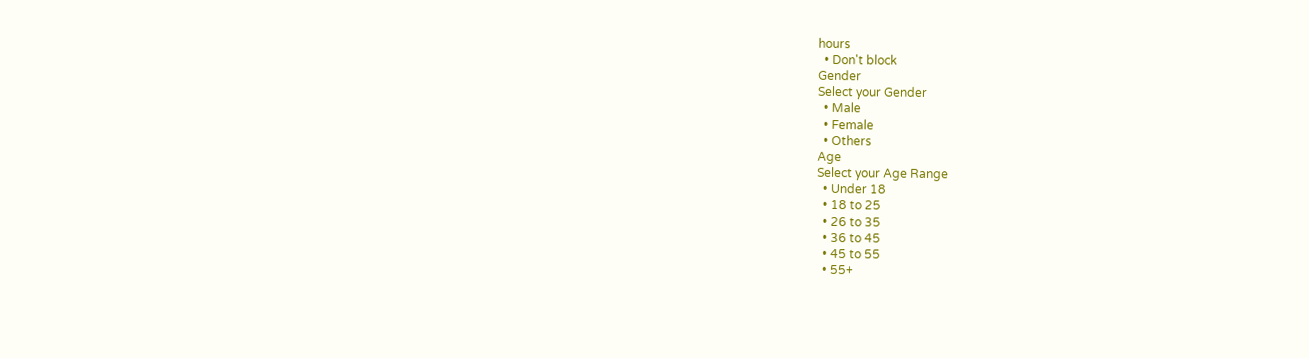hours
  • Don't block
Gender
Select your Gender
  • Male
  • Female
  • Others
Age
Select your Age Range
  • Under 18
  • 18 to 25
  • 26 to 35
  • 36 to 45
  • 45 to 55
  • 55+